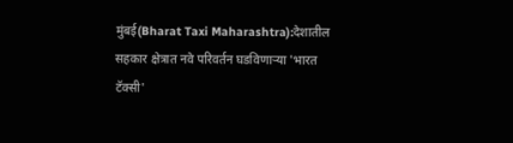मुंबई(Bharat Taxi Maharashtra):देशातील सहकार क्षेत्रात नवे परिवर्तन घडविणाऱ्या 'भारत टॅक्सी'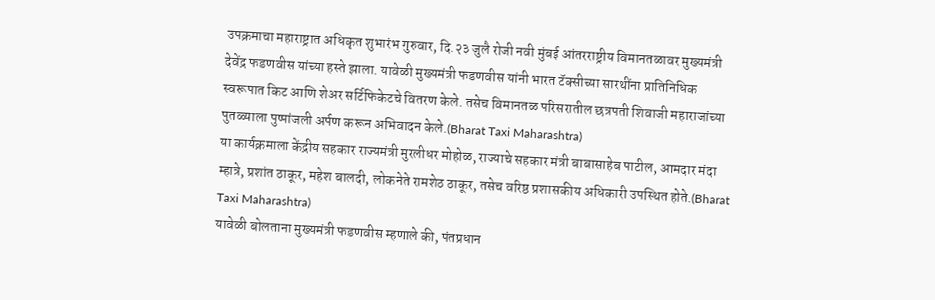उपक्रमाचा महाराष्ट्रात अधिकृत शुभारंभ गुरुवार, दि.२३ जुलै रोजी नवी मुंबई आंतरराष्ट्रीय विमानतळावर मुख्यमंत्री देवेंद्र फडणवीस यांच्या हस्ते झाला. यावेळी मुख्यमंत्री फडणवीस यांनी भारत टॅक्सीच्या सारथींना प्रातिनिधिक स्वरूपात किट आणि शेअर सर्टिफिकेटचे वितरण केले. तसेच विमानतळ परिसरातील छत्रपती शिवाजी महाराजांच्या पुतळ्याला पुष्पांजली अर्पण करून अभिवादन केले.(Bharat Taxi Maharashtra)
या कार्यक्रमाला केंद्रीय सहकार राज्यमंत्री मुरलीधर मोहोळ, राज्याचे सहकार मंत्री बाबासाहेब पाटील, आमदार मंदा म्हात्रे, प्रशांत ठाकूर, महेश बालदी, लोकनेते रामशेठ ठाकूर, तसेच वरिष्ठ प्रशासकीय अधिकारी उपस्थित होते.(Bharat Taxi Maharashtra)
यावेळी बोलताना मुख्यमंत्री फडणवीस म्हणाले की, पंतप्रधान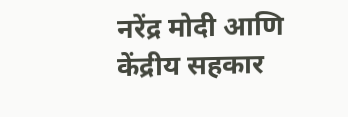नरेंद्र मोदी आणि केंद्रीय सहकार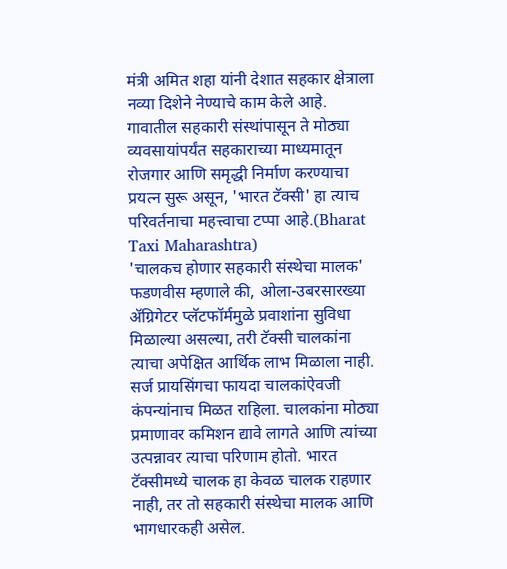मंत्री अमित शहा यांनी देशात सहकार क्षेत्राला नव्या दिशेने नेण्याचे काम केले आहे. गावातील सहकारी संस्थांपासून ते मोठ्या व्यवसायांपर्यंत सहकाराच्या माध्यमातून रोजगार आणि समृद्धी निर्माण करण्याचा प्रयत्न सुरू असून, 'भारत टॅक्सी' हा त्याच परिवर्तनाचा महत्त्वाचा टप्पा आहे.(Bharat Taxi Maharashtra)
'चालकच होणार सहकारी संस्थेचा मालक'
फडणवीस म्हणाले की, ओला-उबरसारख्या ॲग्रिगेटर प्लॅटफॉर्ममुळे प्रवाशांना सुविधा मिळाल्या असल्या, तरी टॅक्सी चालकांना त्याचा अपेक्षित आर्थिक लाभ मिळाला नाही. सर्ज प्रायसिंगचा फायदा चालकांऐवजी कंपन्यांनाच मिळत राहिला. चालकांना मोठ्या प्रमाणावर कमिशन द्यावे लागते आणि त्यांच्या उत्पन्नावर त्याचा परिणाम होतो. भारत टॅक्सीमध्ये चालक हा केवळ चालक राहणार नाही, तर तो सहकारी संस्थेचा मालक आणि भागधारकही असेल.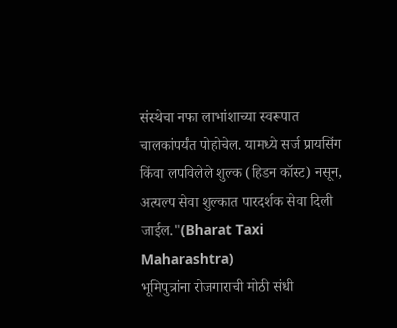संस्थेचा नफा लाभांशाच्या स्वरूपात चालकांपर्यंत पोहोचेल. यामध्ये सर्ज प्रायसिंग किंवा लपविलेले शुल्क (हिडन कॉस्ट) नसून, अत्यल्प सेवा शुल्कात पारदर्शक सेवा दिली जाईल."(Bharat Taxi Maharashtra)
भूमिपुत्रांना रोजगाराची मोठी संधी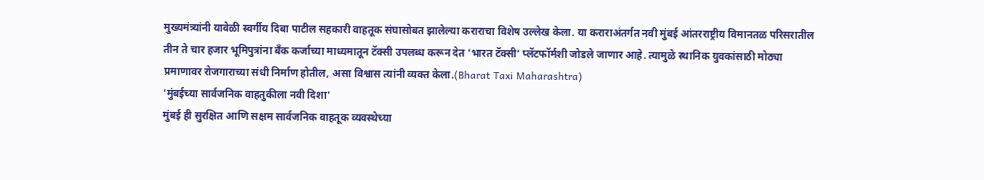मुख्यमंत्र्यांनी यावेळी स्वर्गीय दिबा पाटील सहकारी वाहतूक संघासोबत झालेल्या कराराचा विशेष उल्लेख केला. या कराराअंतर्गत नवी मुंबई आंतरराष्ट्रीय विमानतळ परिसरातील तीन ते चार हजार भूमिपुत्रांना बँक कर्जाच्या माध्यमातून टॅक्सी उपलब्ध करून देत 'भारत टॅक्सी' प्लॅटफॉर्मशी जोडले जाणार आहे. त्यामुळे स्थानिक युवकांसाठी मोठ्या प्रमाणावर रोजगाराच्या संधी निर्माण होतील, असा विश्वास त्यांनी व्यक्त केला.(Bharat Taxi Maharashtra)
'मुंबईच्या सार्वजनिक वाहतुकीला नवी दिशा'
मुंबई ही सुरक्षित आणि सक्षम सार्वजनिक वाहतूक व्यवस्थेच्या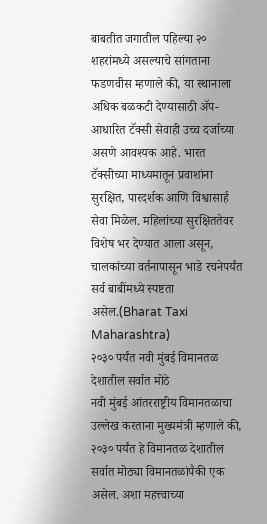बाबतीत जगातील पहिल्या २० शहरांमध्ये असल्याचे सांगताना फडणवीस म्हणाले की, या स्थानाला अधिक बळकटी देण्यासाठी ॲप-आधारित टॅक्सी सेवाही उच्च दर्जाच्या असणे आवश्यक आहे. भारत टॅक्सीच्या माध्यमातून प्रवाशांना सुरक्षित, पारदर्शक आणि विश्वासार्ह सेवा मिळेल. महिलांच्या सुरक्षिततेवर विशेष भर देण्यात आला असून, चालकांच्या वर्तनापासून भाडे रचनेपर्यंत सर्व बाबींमध्ये स्पष्टता असेल.(Bharat Taxi Maharashtra)
२०३० पर्यंत नवी मुंबई विमानतळ देशातील सर्वात मोठे
नवी मुंबई आंतरराष्ट्रीय विमानतळाचा उल्लेख करताना मुख्यमंत्री म्हणाले की, २०३० पर्यंत हे विमानतळ देशातील सर्वात मोठ्या विमानतळांपैकी एक असेल. अशा महत्त्वाच्या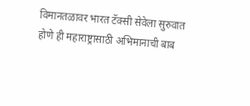विमानतळावर भारत टॅक्सी सेवेला सुरुवात होणे ही महाराष्ट्रासाठी अभिमानाची बाब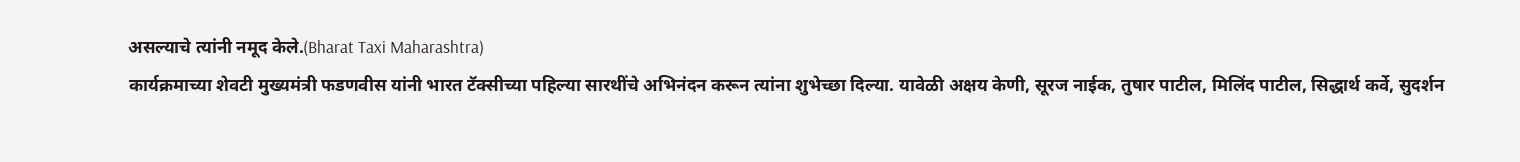असल्याचे त्यांनी नमूद केले.(Bharat Taxi Maharashtra)
कार्यक्रमाच्या शेवटी मुख्यमंत्री फडणवीस यांनी भारत टॅक्सीच्या पहिल्या सारथींचे अभिनंदन करून त्यांना शुभेच्छा दिल्या. यावेळी अक्षय केणी, सूरज नाईक, तुषार पाटील, मिलिंद पाटील, सिद्धार्थ कर्वे, सुदर्शन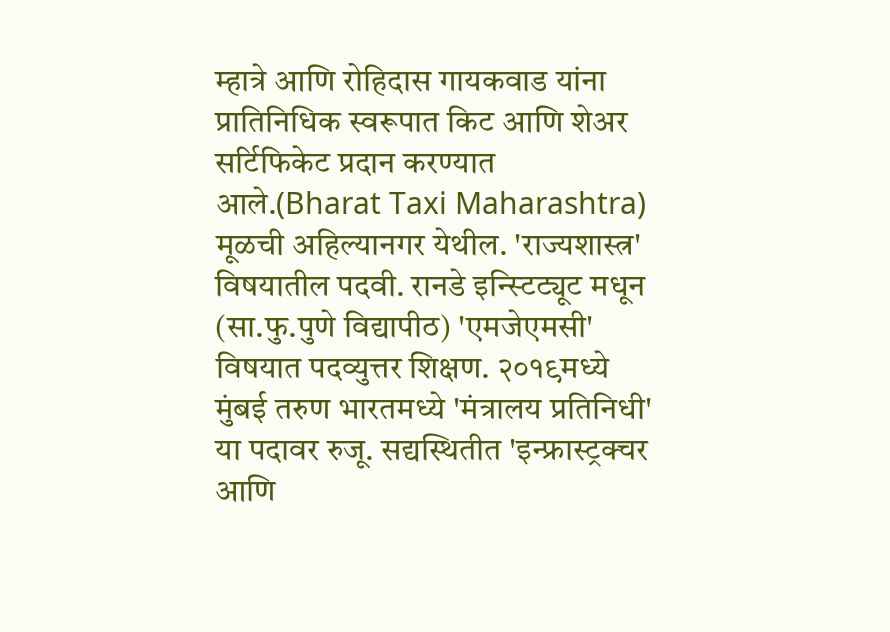म्हात्रे आणि रोहिदास गायकवाड यांना प्रातिनिधिक स्वरूपात किट आणि शेअर सर्टिफिकेट प्रदान करण्यात आले.(Bharat Taxi Maharashtra)
मूळची अहिल्यानगर येथील. 'राज्यशास्त्र' विषयातील पदवी. रानडे इन्स्टिट्यूट मधून (सा.फु.पुणे विद्यापीठ) 'एमजेएमसी' विषयात पदव्युत्तर शिक्षण. २०१९मध्ये मुंबई तरुण भारतमध्ये 'मंत्रालय प्रतिनिधी' या पदावर रुजू. सद्यस्थितीत 'इन्फ्रास्ट्रक्चर आणि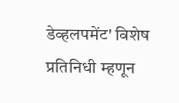डेव्हलपमेंट' विशेष प्रतिनिधी म्हणून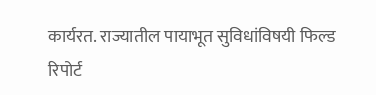कार्यरत. राज्यातील पायाभूत सुविधांविषयी फिल्ड रिपोर्ट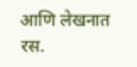आणि लेखनात रस.